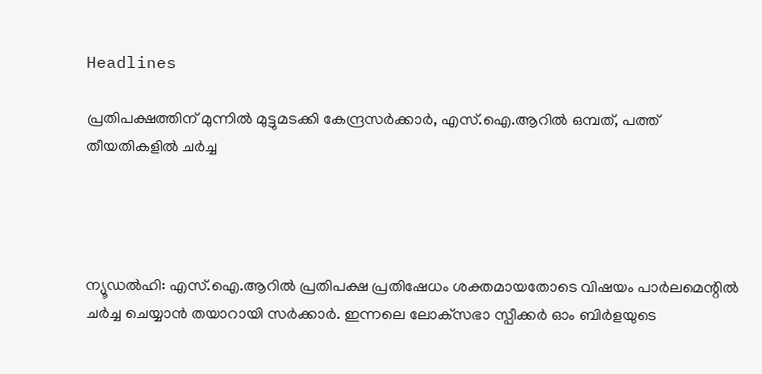Headlines

പ്രതിപക്ഷത്തിന് മുന്നില്‍ മുട്ടുമടക്കി കേന്ദ്രസര്‍ക്കാര്‍, എസ്.ഐ.ആറില്‍ ഒമ്പത്, പത്ത് തീയതികളില്‍ ചര്‍ച്ച




ന്യൂഡല്‍ഹി: എസ്.ഐ.ആറില്‍ പ്രതിപക്ഷ പ്രതിഷേധം ശക്തമായതോടെ വിഷയം പാര്‍ലമെന്റില്‍ ചര്‍ച്ച ചെയ്യാന്‍ തയാറായി സര്‍ക്കാര്‍. ഇന്നലെ ലോക്‌സഭാ സ്പീക്കര്‍ ഓം ബിര്‍ളയുടെ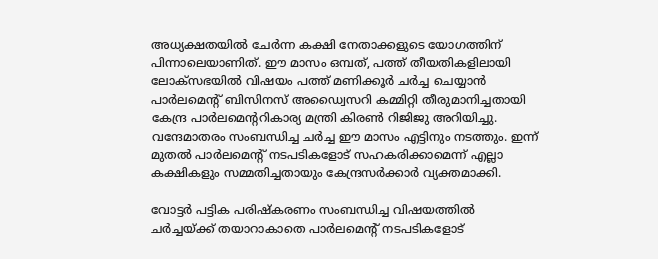അധ്യക്ഷതയില്‍ ചേര്‍ന്ന കക്ഷി നേതാക്കളുടെ യോഗത്തിന് പിന്നാലെയാണിത്. ഈ മാസം ഒമ്പത്, പത്ത് തീയതികളിലായി ലോക്‌സഭയില്‍ വിഷയം പത്ത് മണിക്കൂര്‍ ചര്‍ച്ച ചെയ്യാന്‍ പാര്‍ലമെന്റ് ബിസിനസ് അഡ്വൈസറി കമ്മിറ്റി തീരുമാനിച്ചതായി കേന്ദ്ര പാര്‍ലമെന്ററികാര്യ മന്ത്രി കിരണ്‍ റിജിജു അറിയിച്ചു. വന്ദേമാതരം സംബന്ധിച്ച ചര്‍ച്ച ഈ മാസം എട്ടിനും നടത്തും. ഇന്ന് മുതല്‍ പാര്‍ലമെന്റ് നടപടികളോട് സഹകരിക്കാമെന്ന് എല്ലാ കക്ഷികളും സമ്മതിച്ചതായും കേന്ദ്രസര്‍ക്കാര്‍ വ്യക്തമാക്കി.

വോട്ടര്‍ പട്ടിക പരിഷ്‌കരണം സംബന്ധിച്ച വിഷയത്തില്‍ ചര്‍ച്ചയ്ക്ക് തയാറാകാതെ പാര്‍ലമെന്റ് നടപടികളോട്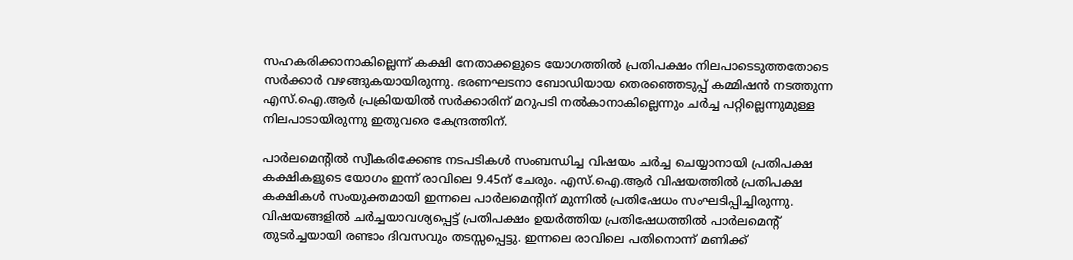സഹകരിക്കാനാകില്ലെന്ന് കക്ഷി നേതാക്കളുടെ യോഗത്തില്‍ പ്രതിപക്ഷം നിലപാടെടുത്തതോടെ സര്‍ക്കാര്‍ വഴങ്ങുകയായിരുന്നു. ഭരണഘടനാ ബോഡിയായ തെരഞ്ഞെടുപ്പ് കമ്മിഷന്‍ നടത്തുന്ന എസ്.ഐ.ആര്‍ പ്രക്രിയയില്‍ സര്‍ക്കാരിന് മറുപടി നല്‍കാനാകില്ലെന്നും ചര്‍ച്ച പറ്റില്ലെന്നുമുള്ള നിലപാടായിരുന്നു ഇതുവരെ കേന്ദ്രത്തിന്.

പാര്‍ലമെന്റില്‍ സ്വീകരിക്കേണ്ട നടപടികള്‍ സംബന്ധിച്ച വിഷയം ചര്‍ച്ച ചെയ്യാനായി പ്രതിപക്ഷ കക്ഷികളുടെ യോഗം ഇന്ന് രാവിലെ 9.45ന് ചേരും. എസ്.ഐ.ആര്‍ വിഷയത്തില്‍ പ്രതിപക്ഷ കക്ഷികള്‍ സംയുക്തമായി ഇന്നലെ പാര്‍ലമെന്റിന് മുന്നില്‍ പ്രതിഷേധം സംഘടിപ്പിച്ചിരുന്നു. വിഷയങ്ങളില്‍ ചര്‍ച്ചയാവശ്യപ്പെട്ട് പ്രതിപക്ഷം ഉയര്‍ത്തിയ പ്രതിഷേധത്തില്‍ പാര്‍ലമെന്റ് തുടര്‍ച്ചയായി രണ്ടാം ദിവസവും തടസ്സപ്പെട്ടു. ഇന്നലെ രാവിലെ പതിനൊന്ന് മണിക്ക്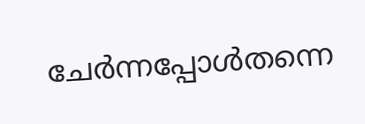ചേര്‍ന്നപ്പോള്‍തന്നെ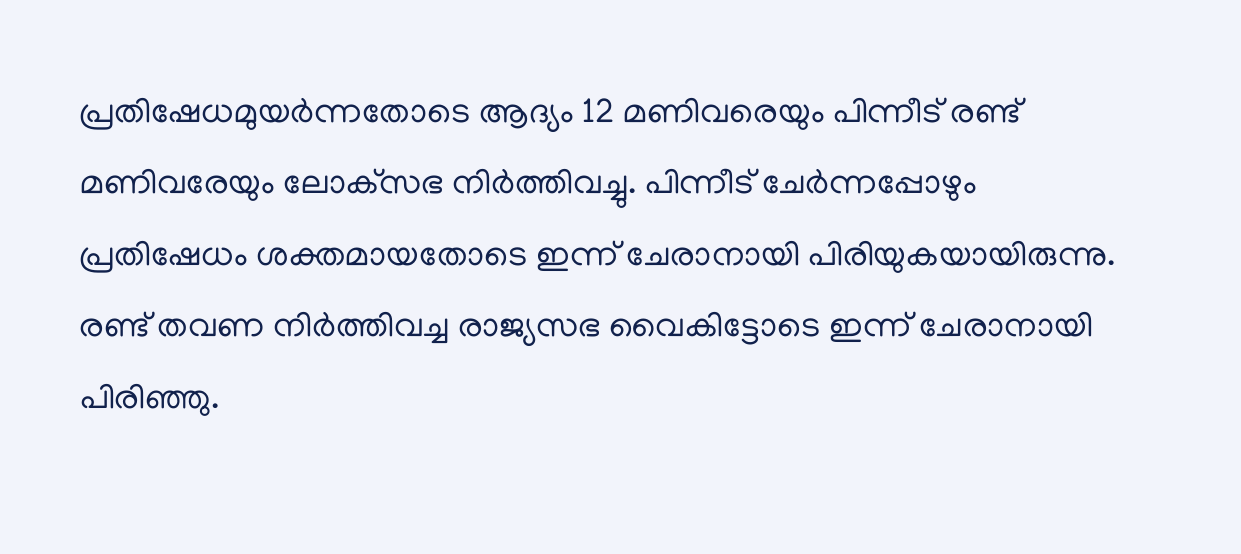പ്രതിഷേധമുയര്‍ന്നതോടെ ആദ്യം 12 മണിവരെയും പിന്നീട് രണ്ട് മണിവരേയും ലോക്‌സഭ നിര്‍ത്തിവച്ചു. പിന്നീട് ചേര്‍ന്നപ്പോഴും പ്രതിഷേധം ശക്തമായതോടെ ഇന്ന് ചേരാനായി പിരിയുകയായിരുന്നു. രണ്ട് തവണ നിര്‍ത്തിവച്ച രാജ്യസഭ വൈകിട്ടോടെ ഇന്ന് ചേരാനായി പിരിഞ്ഞു.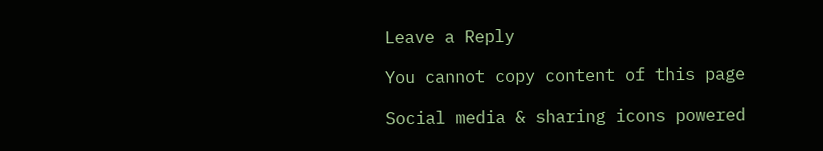Leave a Reply

You cannot copy content of this page

Social media & sharing icons powered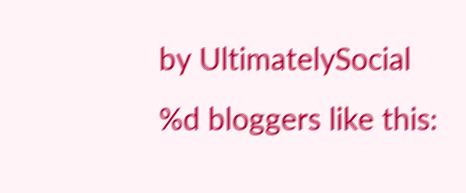by UltimatelySocial
%d bloggers like this: